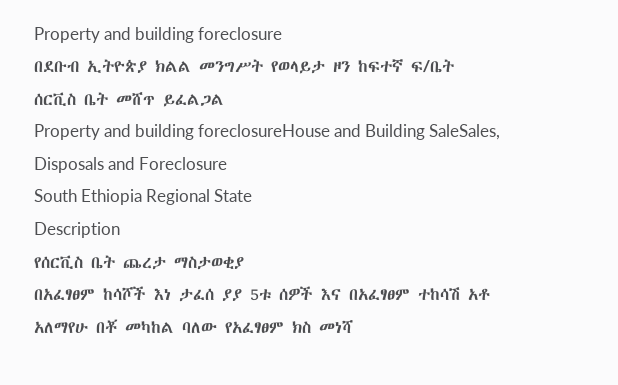Property and building foreclosure
በደቡብ ኢትዮጵያ ክልል መንግሥት የወላይታ ዞን ከፍተኛ ፍ/ቤት ሰርቪስ ቤት መሸጥ ይፈልጋል
Property and building foreclosureHouse and Building SaleSales, Disposals and Foreclosure
South Ethiopia Regional State
Description
የሰርቪስ ቤት ጨረታ ማስታወቂያ
በአፈፃፀም ከሳሾች እነ ታፈሰ ያያ 5ቱ ሰዎች እና በአፈፃፀም ተከሳሽ አቶ አለማየሁ በቾ መካከል ባለው የአፈፃፀም ክስ መነሻ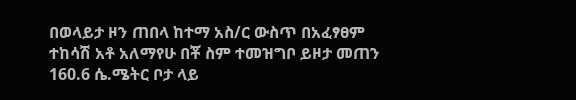በወላይታ ዞን ጠበላ ከተማ አስ/ር ውስጥ በአፈፃፀም ተከሳሽ አቶ አለማየሁ በቾ ስም ተመዝግቦ ይዞታ መጠን 160.6 ሴ.ሜትር ቦታ ላይ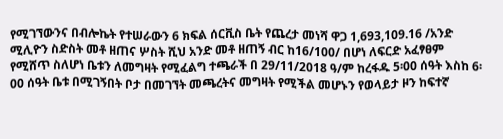የሚገኘውንና በብሎኬት የተሠራውን 6 ክፍል ሰርቪስ ቤት የጨረታ መነሻ ዋጋ 1,693,109.16 /አንድ ሚሊዮን ስድስት መቶ ዘጠና ሦስት ሺህ አንድ መቶ ዘጠኝ ብር ከ16/100/ በሆነ ለፍርድ አፈፃፀም የሚሸጥ ስለሆነ ቤቱን ለመግዛት የሚፈልግ ተጫራች በ 29/11/2018 ዓ/ም ከረፋዱ 5፡00 ሰዓት እስከ 6፡00 ሰዓት ቤቱ በሚገኝበት ቦታ በመገኘት መጫረትና መግዛት የሚችል መሆኑን የወላይታ ዞን ከፍተኛ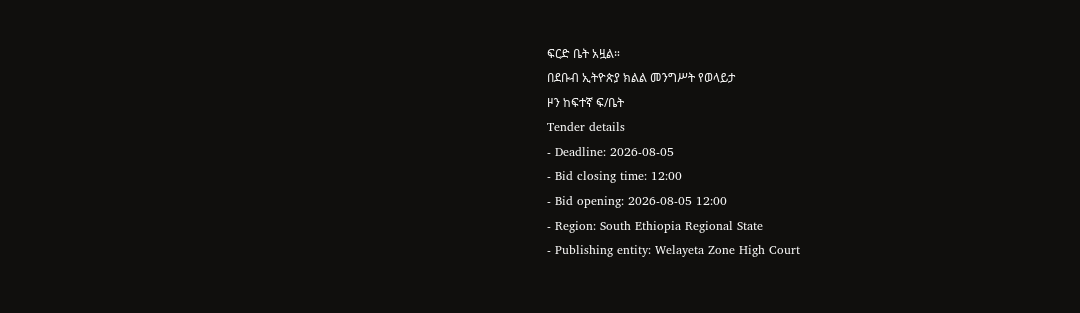ፍርድ ቤት አዟል።
በደቡብ ኢትዮጵያ ክልል መንግሥት የወላይታ
ዞን ከፍተኛ ፍ/ቤት
Tender details
- Deadline: 2026-08-05
- Bid closing time: 12:00
- Bid opening: 2026-08-05 12:00
- Region: South Ethiopia Regional State
- Publishing entity: Welayeta Zone High Court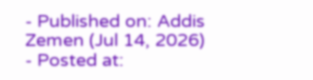- Published on: Addis Zemen (Jul 14, 2026)
- Posted at: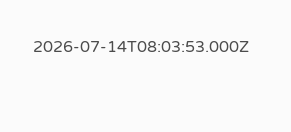2026-07-14T08:03:53.000Z